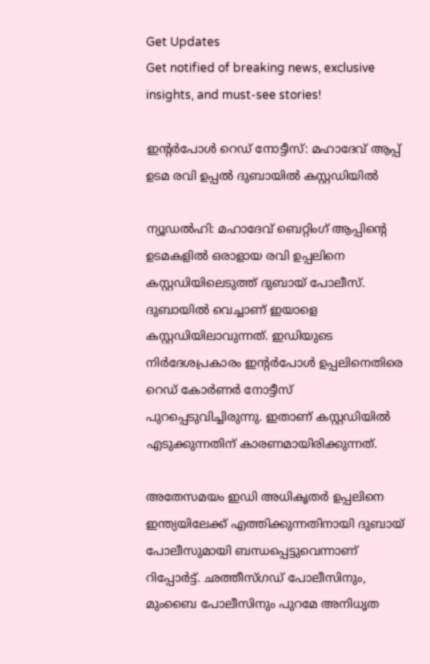Get Updates
Get notified of breaking news, exclusive insights, and must-see stories!

ഇന്റര്‍പോള്‍ റെഡ് നോട്ടീസ്: മഹാദേവ് ആപ്പ് ഉടമ രവി ഉപ്പല്‍ ദുബായില്‍ കസ്റ്റഡിയില്‍

ന്യൂഡല്‍ഹി: മഹാദേവ് ബെറ്റിംഗ് ആപ്പിന്റെ ഉടമകളില്‍ ഒരാളായ രവി ഉപ്പലിനെ കസ്റ്റഡിയിലെടുത്ത് ദുബായ് പോലീസ്. ദുബായില്‍ വെച്ചാണ് ഇയാളെ കസ്റ്റഡിയിലാവുന്നത്. ഇഡിയുടെ നിര്‍ദേശപ്രകാരം ഇന്റര്‍പോള്‍ ഉപ്പലിനെതിരെ റെഡ് കോര്‍ണര്‍ നോട്ടീസ് പുറപ്പെടുവിച്ചിരുന്നു. ഇതാണ് കസ്റ്റഡിയില്‍ എടുക്കുന്നതിന് കാരണമായിരിക്കുന്നത്.

അതേസമയം ഇഡി അധികൃതര്‍ ഉപ്പലിനെ ഇന്ത്യയിലേക്ക് എത്തിക്കുന്നതിനായി ദുബായ് പോലീസുമായി ബന്ധപ്പെട്ടുവെന്നാണ് റിപ്പോര്‍ട്ട്. ഛത്തീസ്ഗഡ് പോലീസിനും, മുംബൈ പോലീസിനും പുറമേ അനിധൃത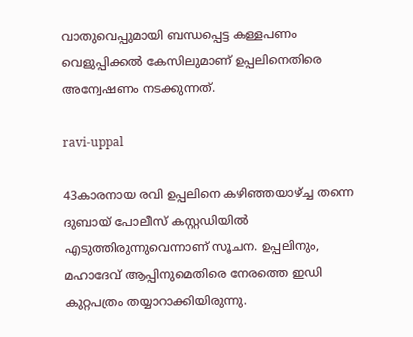വാതുവെപ്പുമായി ബന്ധപ്പെട്ട കള്ളപണം വെളുപ്പിക്കല്‍ കേസിലുമാണ് ഉപ്പലിനെതിരെ അന്വേഷണം നടക്കുന്നത്.

ravi-uppal

43കാരനായ രവി ഉപ്പലിനെ കഴിഞ്ഞയാഴ്ച്ച തന്നെ ദുബായ് പോലീസ് കസ്റ്റഡിയില്‍ എടുത്തിരുന്നുവെന്നാണ് സൂചന. ഉപ്പലിനും, മഹാദേവ് ആപ്പിനുമെതിരെ നേരത്തെ ഇഡി കുറ്റപത്രം തയ്യാറാക്കിയിരുന്നു.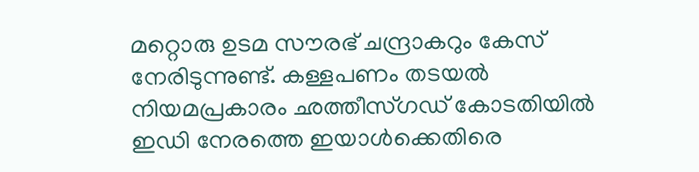മറ്റൊരു ഉടമ സൗരഭ് ചന്ദ്രാകറും കേസ് നേരിടുന്നുണ്ട്. കള്ളപണം തടയല്‍ നിയമപ്രകാരം ഛത്തീസ്ഗഡ് കോടതിയില്‍ ഇഡി നേരത്തെ ഇയാള്‍ക്കെതിരെ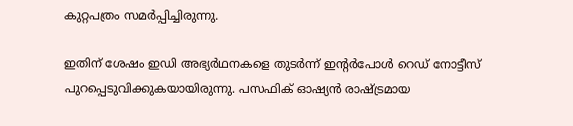കുറ്റപത്രം സമര്‍പ്പിച്ചിരുന്നു.

ഇതിന് ശേഷം ഇഡി അഭ്യര്‍ഥനകളെ തുടര്‍ന്ന് ഇന്റര്‍പോള്‍ റെഡ് നോട്ടീസ് പുറപ്പെടുവിക്കുകയായിരുന്നു. പസഫിക് ഓഷ്യന്‍ രാഷ്ട്രമായ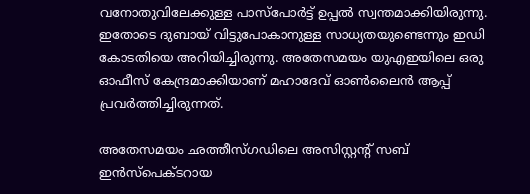വനോതുവിലേക്കുള്ള പാസ്‌പോര്‍ട്ട് ഉപ്പല്‍ സ്വന്തമാക്കിയിരുന്നു. ഇതോടെ ദുബായ് വിട്ടുപോകാനുള്ള സാധ്യതയുണ്ടെന്നും ഇഡി കോടതിയെ അറിയിച്ചിരുന്നു. അതേസമയം യുഎഇയിലെ ഒരു ഓഫീസ് കേന്ദ്രമാക്കിയാണ് മഹാദേവ് ഓണ്‍ലൈന്‍ ആപ്പ് പ്രവര്‍ത്തിച്ചിരുന്നത്.

അതേസമയം ഛത്തീസ്ഗഡിലെ അസിസ്റ്റന്റ് സബ് ഇന്‍സ്‌പെക്ടറായ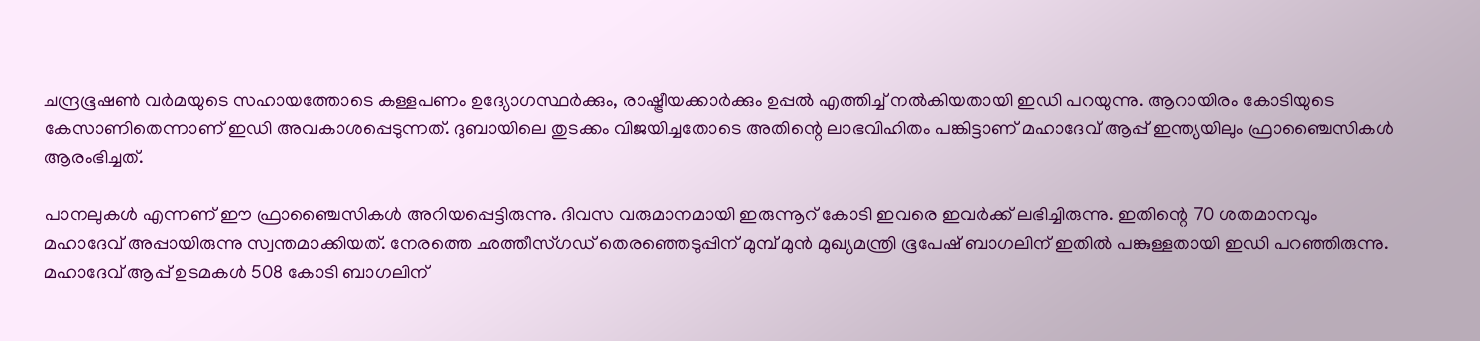ചന്ദ്രഭൂഷണ്‍ വര്‍മയുടെ സഹായത്തോടെ കള്ളപണം ഉദ്യോഗസ്ഥര്‍ക്കും, രാഷ്ട്രീയക്കാര്‍ക്കും ഉപ്പല്‍ എത്തിച്ച് നല്‍കിയതായി ഇഡി പറയുന്നു. ആറായിരം കോടിയുടെ കേസാണിതെന്നാണ് ഇഡി അവകാശപ്പെടുന്നത്. ദുബായിലെ തുടക്കം വിജയിച്ചതോടെ അതിന്റെ ലാഭവിഹിതം പങ്കിട്ടാണ് മഹാദേവ് ആപ്പ് ഇന്ത്യയിലും ഫ്രാഞ്ചൈസികള്‍ ആരംഭിച്ചത്.

പാനലുകള്‍ എന്നണ് ഈ ഫ്രാഞ്ചൈസികള്‍ അറിയപ്പെട്ടിരുന്നു. ദിവസ വരുമാനമായി ഇരുന്നൂറ് കോടി ഇവരെ ഇവര്‍ക്ക് ലഭിച്ചിരുന്നു. ഇതിന്റെ 70 ശതമാനവും മഹാദേവ് അപ്പായിരുന്നു സ്വന്തമാക്കിയത്. നേരത്തെ ഛത്തീസ്ഗഡ് തെരഞ്ഞെടുപ്പിന് മുമ്പ് മുന്‍ മുഖ്യമന്ത്രി ഭൂപേഷ് ബാഗലിന് ഇതില്‍ പങ്കുള്ളതായി ഇഡി പറഞ്ഞിരുന്നു. മഹാദേവ് ആപ്പ് ഉടമകള്‍ 508 കോടി ബാഗലിന്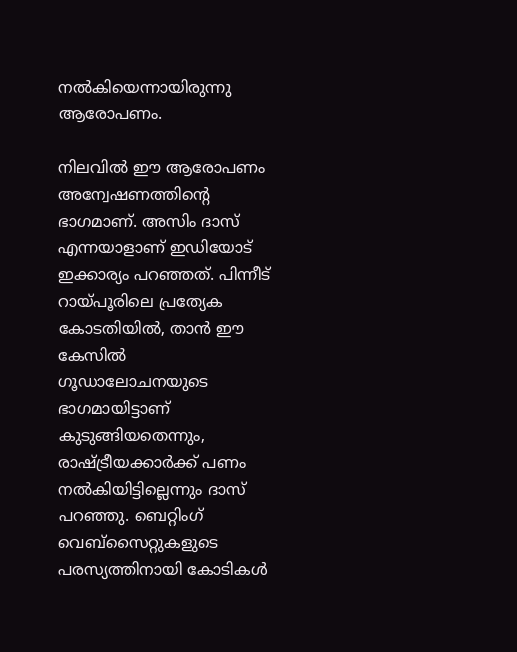നല്‍കിയെന്നായിരുന്നു ആരോപണം.

നിലവില്‍ ഈ ആരോപണം അന്വേഷണത്തിന്റെ ഭാഗമാണ്. അസിം ദാസ് എന്നയാളാണ് ഇഡിയോട് ഇക്കാര്യം പറഞ്ഞത്. പിന്നീട് റായ്പൂരിലെ പ്രത്യേക കോടതിയില്‍, താന്‍ ഈ കേസില്‍ ഗൂഡാലോചനയുടെ ഭാഗമായിട്ടാണ് കുടുങ്ങിയതെന്നും, രാഷ്ട്രീയക്കാര്‍ക്ക് പണം നല്‍കിയിട്ടില്ലെന്നും ദാസ് പറഞ്ഞു. ബെറ്റിംഗ് വെബ്‌സൈറ്റുകളുടെ പരസ്യത്തിനായി കോടികള്‍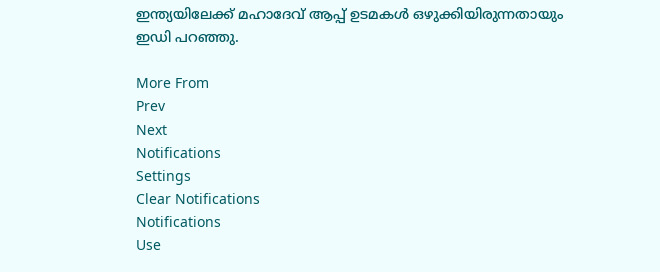ഇന്ത്യയിലേക്ക് മഹാദേവ് ആപ്പ് ഉടമകള്‍ ഒഴുക്കിയിരുന്നതായും ഇഡി പറഞ്ഞു.

More From
Prev
Next
Notifications
Settings
Clear Notifications
Notifications
Use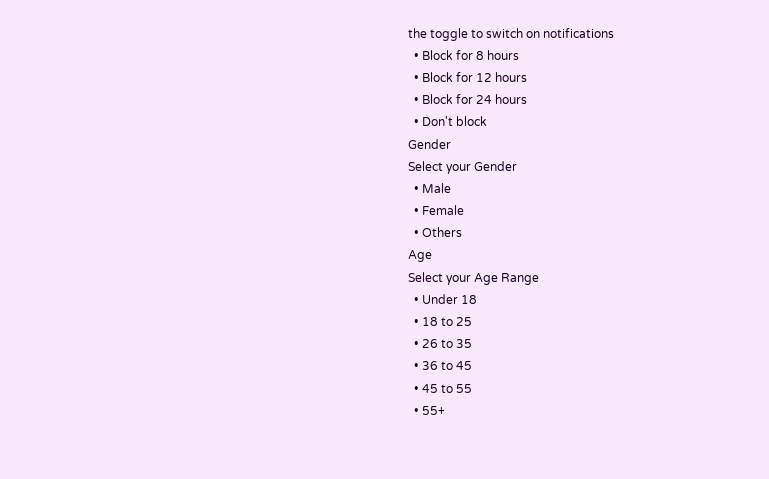the toggle to switch on notifications
  • Block for 8 hours
  • Block for 12 hours
  • Block for 24 hours
  • Don't block
Gender
Select your Gender
  • Male
  • Female
  • Others
Age
Select your Age Range
  • Under 18
  • 18 to 25
  • 26 to 35
  • 36 to 45
  • 45 to 55
  • 55+